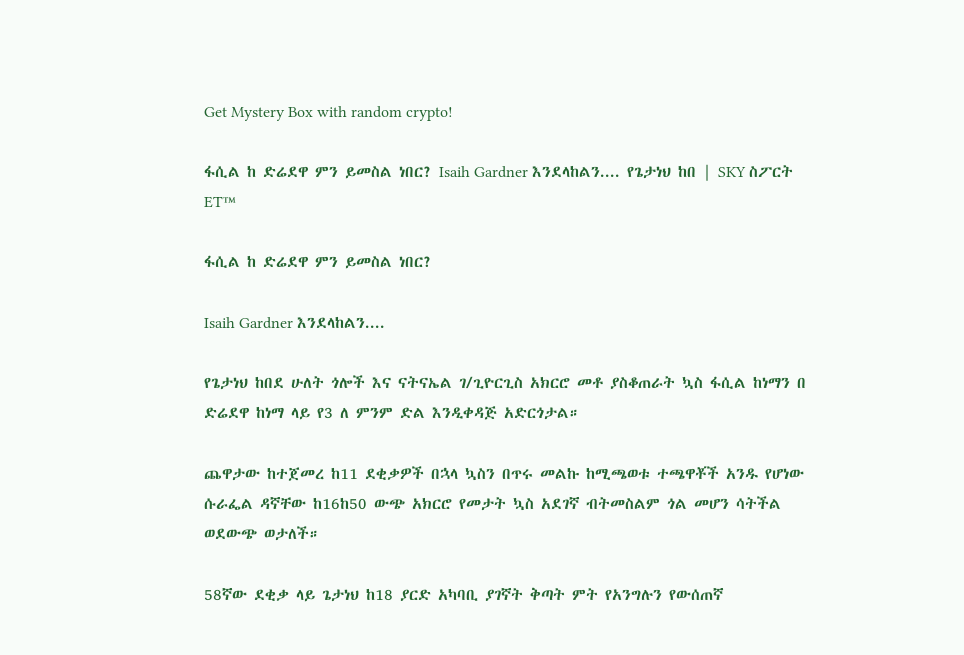Get Mystery Box with random crypto!

ፋሲል ከ ድሬደዋ ምን ይመስል ነበር? Isaih Gardner እንደላከልን.... የጌታነህ ከበ | SKY ስፖርት ET™

ፋሲል ከ ድሬደዋ ምን ይመስል ነበር?

Isaih Gardner እንደላከልን....

የጌታነህ ከበደ ሁለት ጎሎች እና ናትናኤል ገ/ጊዮርጊስ አክርሮ መቶ ያስቆጠራት ኳስ ፋሲል ከነማን በ ድሬደዋ ከነማ ላይ የ3 ለ ምንም ድል እንዲቀዳጅ አድርጎታል።

ጨዋታው ከተጀመረ ከ11 ደቂቃዎች በኋላ ኳስን በጥሩ መልኩ ከሚጫወቱ ተጫዋቾች አንዱ የሆነው ሱራፌል ዳኛቸው ከ16ከ50 ውጭ አክርሮ የመታት ኳስ አደገኛ ብትመስልም ጎል መሆን ሳትችል ወደውጭ ወታለች።

58ኛው ደቂቃ ላይ ጌታነህ ከ18 ያርድ አካባቢ ያገኛት ቅጣት ምት የአንግሉን የውሰጠኛ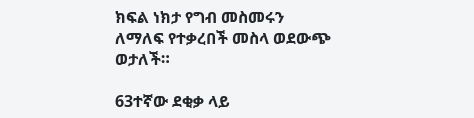ክፍል ነክታ የግብ መስመሩን ለማለፍ የተቃረበች መስላ ወደውጭ ወታለች።

63ተኛው ደቂቃ ላይ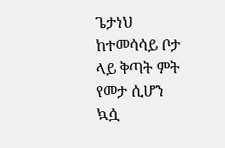ጌታነህ ከተመሳሳይ ቦታ ላይ ቅጣት ምት የመታ ሲሆን ኳሷ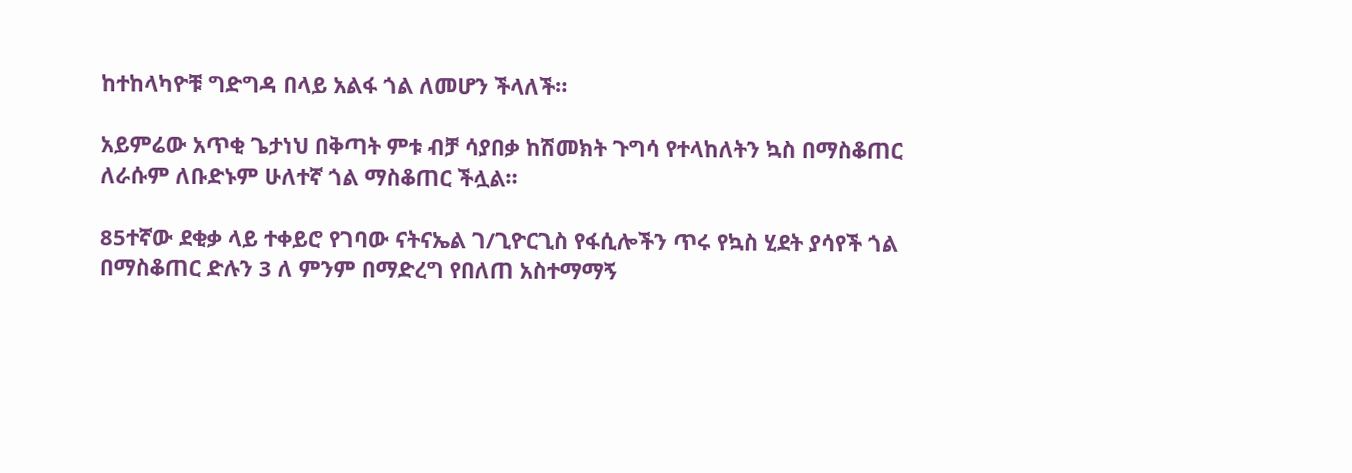ከተከላካዮቹ ግድግዳ በላይ አልፋ ጎል ለመሆን ችላለች።

አይምሬው አጥቂ ጌታነህ በቅጣት ምቱ ብቻ ሳያበቃ ከሽመክት ጉግሳ የተላከለትን ኳስ በማስቆጠር ለራሱም ለቡድኑም ሁለተኛ ጎል ማስቆጠር ችሏል።

85ተኛው ደቂቃ ላይ ተቀይሮ የገባው ናትናኤል ገ/ጊዮርጊስ የፋሲሎችን ጥሩ የኳስ ሂደት ያሳየች ጎል በማስቆጠር ድሉን 3 ለ ምንም በማድረግ የበለጠ አስተማማኝ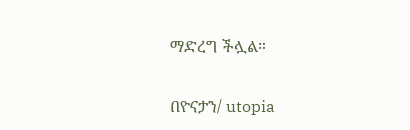ማድረግ ችሏል።

በዮናታን/ utopia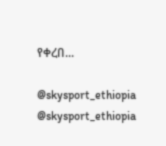የቀረበ...

@skysport_ethiopia
@skysport_ethiopia